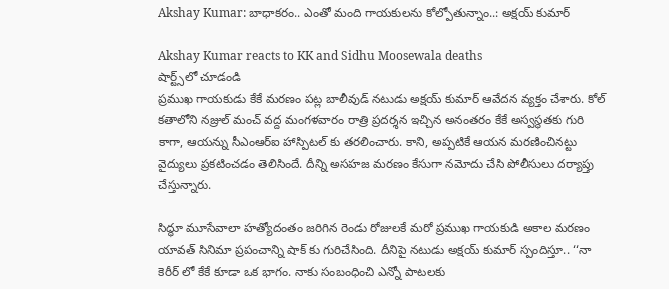Akshay Kumar: బాధాకరం.. ఎంతో మంది గాయకులను కోల్పోతున్నాం..: అక్షయ్ కుమార్

Akshay Kumar reacts to KK and Sidhu Moosewala deaths
షార్ట్స్‌లో చూడండి
ప్రముఖ గాయకుడు కేకే మరణం పట్ల బాలీవుడ్ నటుడు అక్షయ్ కుమార్ ఆవేదన వ్యక్తం చేశారు. కోల్ కతాలోని నజ్రుల్ మంచ్ వద్ద మంగళవారం రాత్రి ప్రదర్శన ఇచ్చిన అనంతరం కేకే అస్వస్థతకు గురి కాగా, ఆయన్ను సీఎంఆర్ఐ హాస్పిటల్ కు తరలించారు. కాని, అప్పటికే ఆయన మరణించినట్టు వైద్యులు ప్రకటించడం తెలిసిందే. దీన్ని అసహజ మరణం కేసుగా నమోదు చేసి పోలీసులు దర్యాప్తు చేస్తున్నారు.

సిద్ధూ మూసేవాలా హత్యోదంతం జరిగిన రెండు రోజులకే మరో ప్రముఖ గాయకుడి అకాల మరణం యావత్ సినిమా ప్రపంచాన్ని షాక్ కు గురిచేసింది. దీనిపై నటుడు అక్షయ్ కుమార్ స్పందిస్తూ.. ‘‘నా కెరీర్ లో కేకే కూడా ఒక భాగం. నాకు సంబంధించి ఎన్నో పాటలకు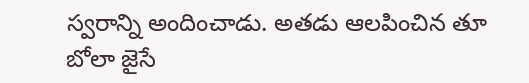స్వరాన్ని అందించాడు. అతడు ఆలపించిన తూ బోలా జైసే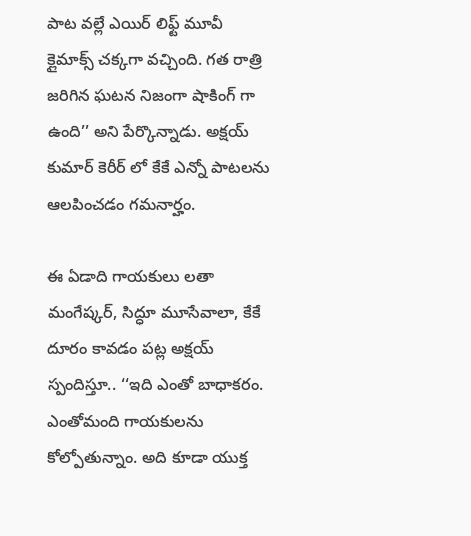పాట వల్లే ఎయిర్ లిఫ్ట్ మూవీ క్లైమాక్స్ చక్కగా వచ్చింది. గత రాత్రి జరిగిన ఘటన నిజంగా షాకింగ్ గా ఉంది’’ అని పేర్కొన్నాడు. అక్షయ్ కుమార్ కెరీర్ లో కేకే ఎన్నో పాటలను ఆలపించడం గమనార్హం.

ఈ ఏడాది గాయకులు లతా మంగేష్కర్, సిద్ధూ మూసేవాలా, కేకే దూరం కావడం పట్ల అక్షయ్ స్పందిస్తూ.. ‘‘ఇది ఎంతో బాధాకరం. ఎంతోమంది గాయకులను కోల్పోతున్నాం. అది కూడా యుక్త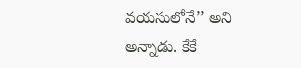వయసులోనే’’ అని అన్నాడు. కేకే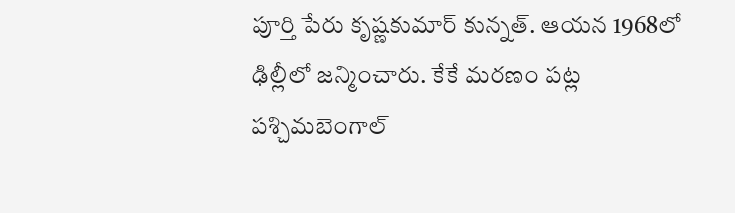పూర్తి పేరు కృష్ణకుమార్ కున్నత్. ఆయన 1968లో ఢిల్లీలో జన్మించారు. కేకే మరణం పట్ల పశ్చిమబెంగాల్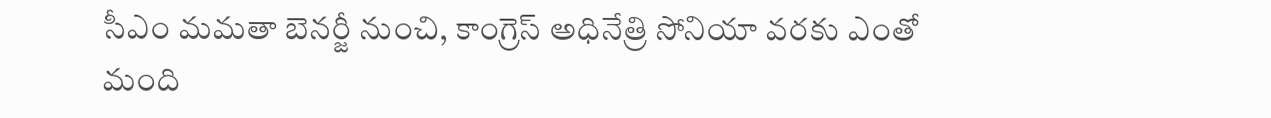సీఎం మమతా బెనర్జీ నుంచి, కాంగ్రెస్ అధినేత్రి సోనియా వరకు ఎంతో మంది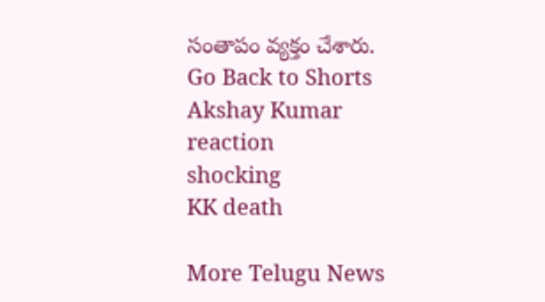సంతాపం వ్యక్తం చేశారు.
Go Back to Shorts
Akshay Kumar
reaction
shocking
KK death

More Telugu News